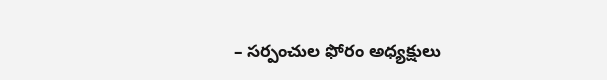– సర్పంచుల ఫోరం అధ్యక్షులు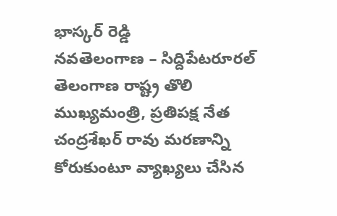భాస్కర్ రెడ్డి
నవతెలంగాణ – సిద్దిపేటరూరల్
తెలంగాణ రాష్ట్ర తొలి ముఖ్యమంత్రి, ప్రతిపక్ష నేత చంద్రశేఖర్ రావు మరణాన్ని కోరుకుంటూ వ్యాఖ్యలు చేసిన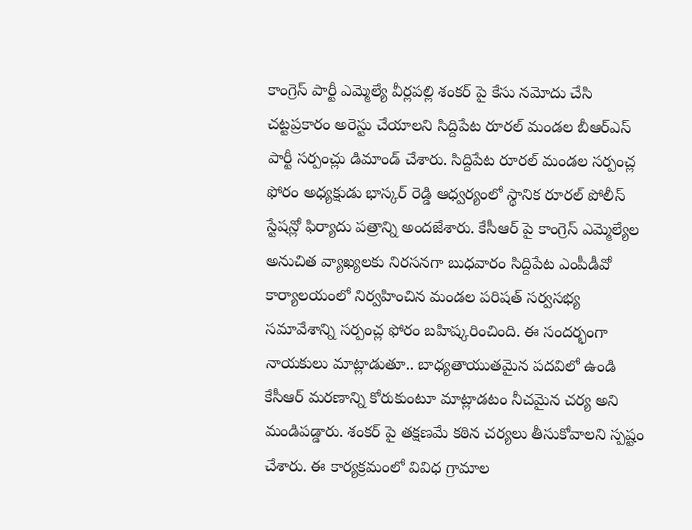కాంగ్రెస్ పార్టీ ఎమ్మెల్యే వీర్లపల్లి శంకర్ పై కేసు నమోదు చేసి చట్టప్రకారం అరెస్టు చేయాలని సిద్దిపేట రూరల్ మండల బీఆర్ఎస్ పార్టీ సర్పంచ్లు డిమాండ్ చేశారు. సిద్దిపేట రూరల్ మండల సర్పంచ్ల ఫోరం అధ్యక్షుడు భాస్కర్ రెడ్డి ఆధ్వర్యంలో స్థానిక రూరల్ పోలీస్ స్టేషన్లో ఫిర్యాదు పత్రాన్ని అందజేశారు. కేసీఆర్ పై కాంగ్రెస్ ఎమ్మెల్యేల అనుచిత వ్యాఖ్యలకు నిరసనగా బుధవారం సిద్దిపేట ఎంపీడీవో కార్యాలయంలో నిర్వహించిన మండల పరిషత్ సర్వసభ్య సమావేశాన్ని సర్పంచ్ల ఫోరం బహిష్కరించింది. ఈ సందర్భంగా నాయకులు మాట్లాడుతూ.. బాధ్యతాయుతమైన పదవిలో ఉండి కేసీఆర్ మరణాన్ని కోరుకుంటూ మాట్లాడటం నీచమైన చర్య అని మండిపడ్డారు. శంకర్ పై తక్షణమే కఠిన చర్యలు తీసుకోవాలని స్పష్టం చేశారు. ఈ కార్యక్రమంలో వివిధ గ్రామాల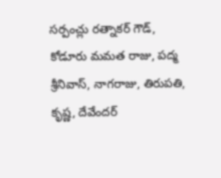సర్పంచ్లు రత్నాకర్ గౌడ్, కోడూరు మమత రాజు, పద్మ శ్రీనివాస్, నాగరాజు, తిరుపతి, కృష్ణ, దేవేందర్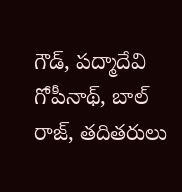గౌడ్, పద్మాదేవి గోపీనాథ్, బాల్ రాజ్, తదితరులు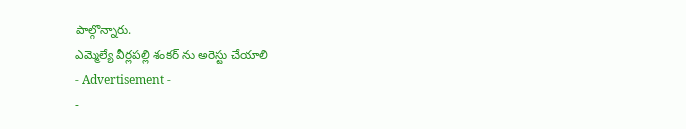పాల్గొన్నారు.
ఎమ్మెల్యే వీర్లపల్లి శంకర్ ను అరెస్టు చేయాలి
- Advertisement -
-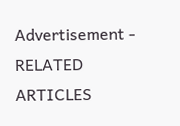Advertisement -
RELATED ARTICLES